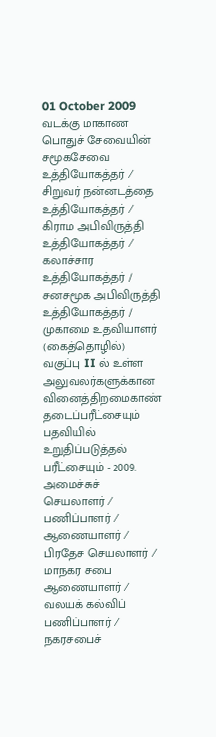01 October 2009
வடக்கு மாகாண பொதுச் சேவையின் சமூகசேவை உத்தியோகத்தர் ⁄ சிறுவர் நன்னடத்தை உத்தியோகத்தர் ⁄ கிராம அபிவிருத்தி உத்தியோகத்தர் ⁄ கலாச்சார உத்தியோகத்தர் / சனசமூக அபிவிருத்தி உத்தியோகத்தர் / முகாமை உதவியாளர் (கைத்தொழில்) வகுப்பு II ல் உள்ள அலுவலர்களுக்கான வினைத்திறமைகாண் தடைப்பரீட்சையும் பதவியில் உறுதிப்படுத்தல் பரீட்சையும் - 2009.
அமைச்சுச் செயலாளர் ⁄ பணிப்பாளர் ⁄
ஆணையாளர் ⁄ பிரதேச செயலாளர் ⁄
மாநகர சபை ஆணையாளர் ⁄ வலயக் கல்விப் பணிப்பாளர் ⁄
நகரசபைச்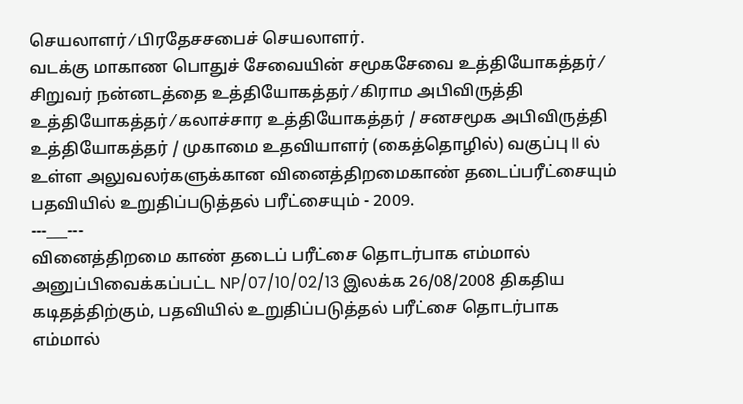செயலாளர் ⁄ பிரதேசசபைச் செயலாளர்.
வடக்கு மாகாண பொதுச் சேவையின் சமூகசேவை உத்தியோகத்தர் ⁄ சிறுவர் நன்னடத்தை உத்தியோகத்தர் ⁄ கிராம அபிவிருத்தி உத்தியோகத்தர் ⁄ கலாச்சார உத்தியோகத்தர் / சனசமூக அபிவிருத்தி உத்தியோகத்தர் / முகாமை உதவியாளர் (கைத்தொழில்) வகுப்பு II ல் உள்ள அலுவலர்களுக்கான வினைத்திறமைகாண் தடைப்பரீட்சையும் பதவியில் உறுதிப்படுத்தல் பரீட்சையும் - 2009.
---___---
வினைத்திறமை காண் தடைப் பரீட்சை தொடர்பாக எம்மால் அனுப்பிவைக்கப்பட்ட NP/07/10/02/13 இலக்க 26/08/2008 திகதிய கடிதத்திற்கும், பதவியில் உறுதிப்படுத்தல் பரீட்சை தொடர்பாக எம்மால்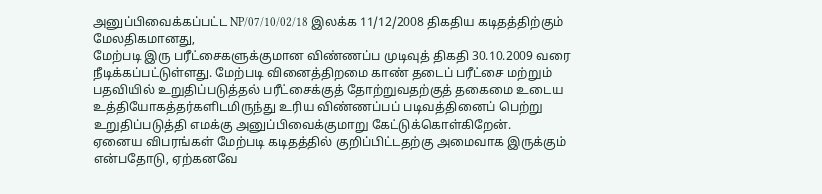அனுப்பிவைக்கப்பட்ட NP/07/10/02/18 இலக்க 11/12/2008 திகதிய கடிதத்திற்கும் மேலதிகமானது,
மேற்படி இரு பரீட்சைகளுக்குமான விண்ணப்ப முடிவுத் திகதி 30.10.2009 வரை நீடிக்கப்பட்டுள்ளது. மேற்படி வினைத்திறமை காண் தடைப் பரீட்சை மற்றும் பதவியில் உறுதிப்படுத்தல் பரீட்சைக்குத் தோற்றுவதற்குத் தகைமை உடைய உத்தியோகத்தர்களிடமிருந்து உரிய விண்ணப்பப் படிவத்தினைப் பெற்று உறுதிப்படுத்தி எமக்கு அனுப்பிவைக்குமாறு கேட்டுக்கொள்கிறேன்.
ஏனைய விபரங்கள் மேற்படி கடிதத்தில் குறிப்பிட்டதற்கு அமைவாக இருக்கும் என்பதோடு, ஏற்கனவே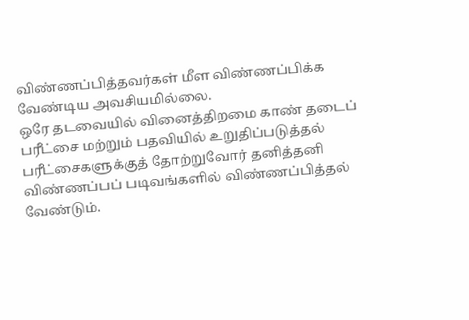விண்ணப்பித்தவர்கள் மீள விண்ணப்பிக்க வேண்டிய அவசியமில்லை.
ஒரே தடவையில் வினைத்திறமை காண் தடைப் பரீட்சை மற்றும் பதவியில் உறுதிப்படுத்தல் பரீட்சைகளுக்குத் தோற்றுவோர் தனித்தனி விண்ணப்பப் படிவங்களில் விண்ணப்பித்தல் வேண்டும்.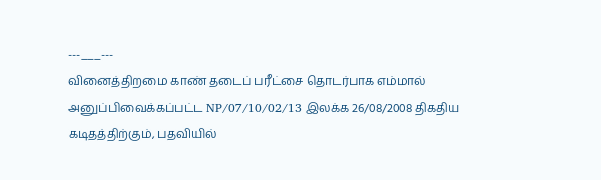---___---
வினைத்திறமை காண் தடைப் பரீட்சை தொடர்பாக எம்மால் அனுப்பிவைக்கப்பட்ட NP/07/10/02/13 இலக்க 26/08/2008 திகதிய கடிதத்திற்கும், பதவியில்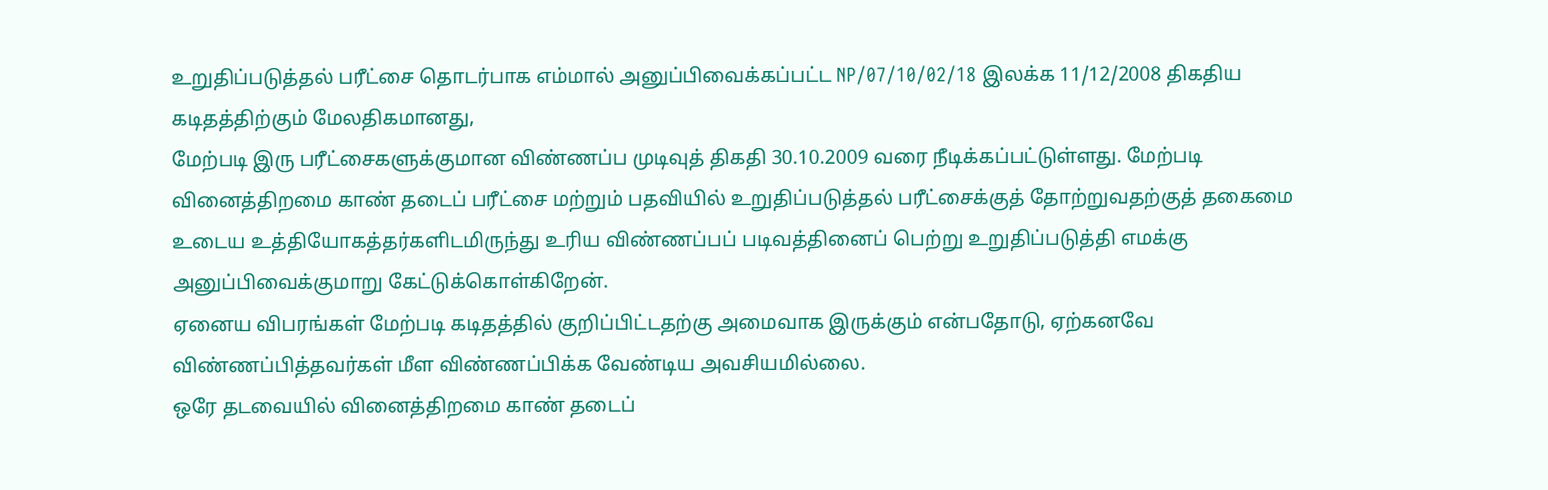உறுதிப்படுத்தல் பரீட்சை தொடர்பாக எம்மால் அனுப்பிவைக்கப்பட்ட NP/07/10/02/18 இலக்க 11/12/2008 திகதிய கடிதத்திற்கும் மேலதிகமானது,
மேற்படி இரு பரீட்சைகளுக்குமான விண்ணப்ப முடிவுத் திகதி 30.10.2009 வரை நீடிக்கப்பட்டுள்ளது. மேற்படி வினைத்திறமை காண் தடைப் பரீட்சை மற்றும் பதவியில் உறுதிப்படுத்தல் பரீட்சைக்குத் தோற்றுவதற்குத் தகைமை உடைய உத்தியோகத்தர்களிடமிருந்து உரிய விண்ணப்பப் படிவத்தினைப் பெற்று உறுதிப்படுத்தி எமக்கு அனுப்பிவைக்குமாறு கேட்டுக்கொள்கிறேன்.
ஏனைய விபரங்கள் மேற்படி கடிதத்தில் குறிப்பிட்டதற்கு அமைவாக இருக்கும் என்பதோடு, ஏற்கனவே விண்ணப்பித்தவர்கள் மீள விண்ணப்பிக்க வேண்டிய அவசியமில்லை.
ஒரே தடவையில் வினைத்திறமை காண் தடைப்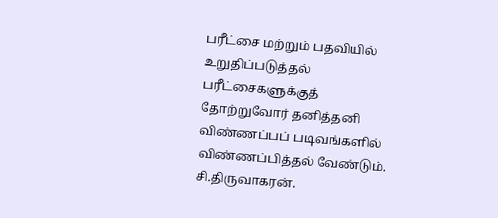பரீட்சை மற்றும் பதவியில் உறுதிப்படுத்தல் பரீட்சைகளுக்குத் தோற்றுவோர் தனித்தனி விண்ணப்பப் படிவங்களில் விண்ணப்பித்தல் வேண்டும்.
சி.திருவாகரன்.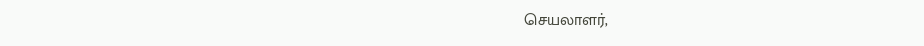செயலாளர்,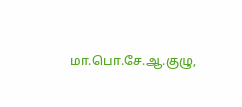மா.பொ.சே.ஆ.குழு,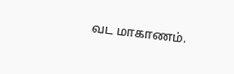வட மாகாணம்.